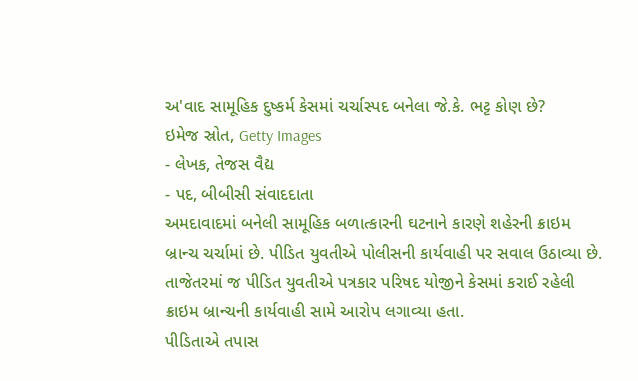અ'વાદ સામૂહિક દુષ્કર્મ કેસમાં ચર્ચાસ્પદ બનેલા જે.કે. ભટ્ટ કોણ છે?
ઇમેજ સ્રોત, Getty Images
- લેખક, તેજસ વૈદ્ય
- પદ, બીબીસી સંવાદદાતા
અમદાવાદમાં બનેલી સામૂહિક બળાત્કારની ઘટનાને કારણે શહેરની ક્રાઇમ બ્રાન્ચ ચર્ચામાં છે. પીડિત યુવતીએ પોલીસની કાર્યવાહી પર સવાલ ઉઠાવ્યા છે.
તાજેતરમાં જ પીડિત યુવતીએ પત્રકાર પરિષદ યોજીને કેસમાં કરાઈ રહેલી ક્રાઇમ બ્રાન્ચની કાર્યવાહી સામે આરોપ લગાવ્યા હતા.
પીડિતાએ તપાસ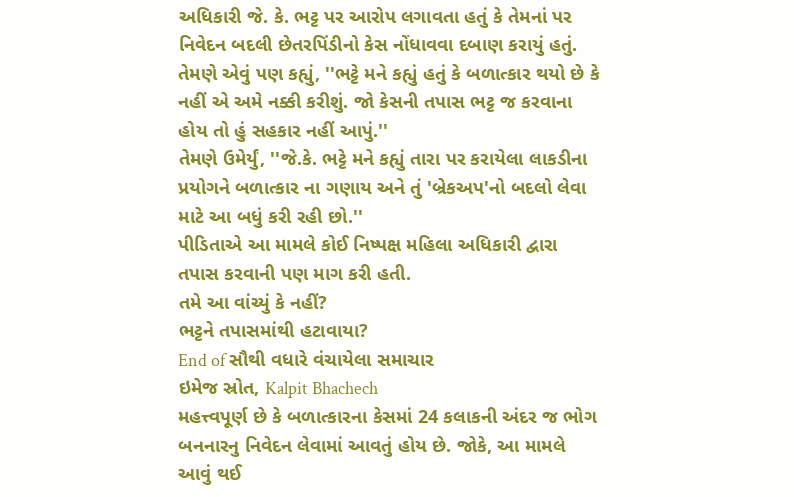અધિકારી જે. કે. ભટ્ટ પર આરોપ લગાવતા હતું કે તેમનાં પર નિવેદન બદલી છેતરપિંડીનો કેસ નોંધાવવા દબાણ કરાયું હતું.
તેમણે એવું પણ કહ્યું, ''ભટ્ટે મને કહ્યું હતું કે બળાત્કાર થયો છે કે નહીં એ અમે નક્કી કરીશું. જો કેસની તપાસ ભટ્ટ જ કરવાના હોય તો હું સહકાર નહીં આપું.''
તેમણે ઉમેર્યું, ''જે.કે. ભટ્ટે મને કહ્યું તારા પર કરાયેલા લાકડીના પ્રયોગને બળાત્કાર ના ગણાય અને તું 'બ્રેકઅપ'નો બદલો લેવા માટે આ બધું કરી રહી છો.''
પીડિતાએ આ મામલે કોઈ નિષ્પક્ષ મહિલા અધિકારી દ્વારા તપાસ કરવાની પણ માગ કરી હતી.
તમે આ વાંચ્યું કે નહીં?
ભટ્ટને તપાસમાંથી હટાવાયા?
End of સૌથી વધારે વંચાયેલા સમાચાર
ઇમેજ સ્રોત, Kalpit Bhachech
મહત્ત્વપૂર્ણ છે કે બળાત્કારના કેસમાં 24 કલાકની અંદર જ ભોગ બનનારનુ નિવેદન લેવામાં આવતું હોય છે. જોકે, આ મામલે આવું થઈ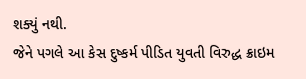શક્યું નથી.
જેને પગલે આ કેસ દુષ્કર્મ પીડિત યુવતી વિરુદ્ધ ક્રાઇમ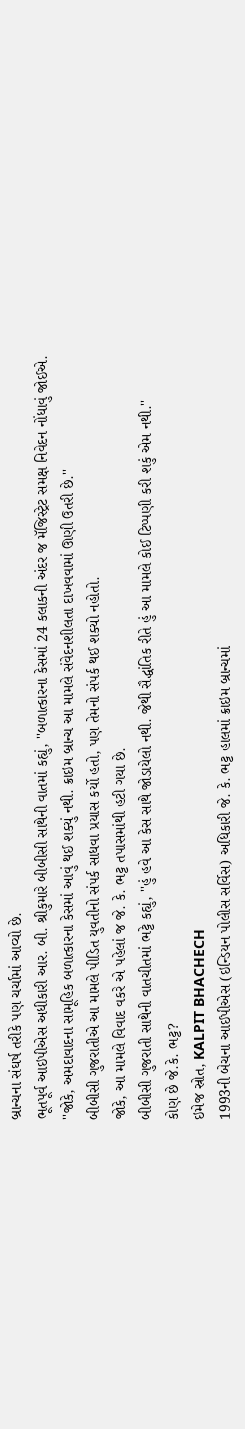બ્રાન્ચના સંઘર્ષ તરીકે પણ ચર્ચામાં આવ્યો છે.
ભૂતપૂર્વ આઇપીએસ અધીકારી આર. બી. શ્રીકુમારે બીબીસી સાથેની વાતમાં કહ્યું, ''બળાત્કારના કેસમાં 24 કલાકની અંદર જ મૅજિસ્ટ્રેટ સમક્ષ નિવેદન નોંધાવું જોઈએ.
''જોકે, અમદાવાદના સામૂહિક બળાત્કારના કેસમાં આવું થઈ શક્યું નથી. ક્રાઇમ બ્રાન્ચ આ મામલે સંવેદનશીલતા દાખવવામાં ઊણી ઉતરી છે.''
બીબીસી ગુજરાતીએ આ મામલે પીડિત યુવતીનો સંપર્ક સાધવા પ્રયાસ કર્યો હતો, પણ તેમનો સંપર્ક થઈ શક્યો નહોતો.
જોકે, આ મામલે વિવાદ વકરે એ પહેલાં જ જે. કે. ભટ્ટ તપાસમાંથી હટી ગયા છે.
બીબીસી ગુજરાતી સાથેની વાતચીતમાં ભટ્ટે કહ્યું, ''હું હવે આ કેસ સાથે જોડાયેલો નથી. જેથી સૈદ્ધાંતિક રીતે હું આ મામલે કોઈ ટિપ્પણી કરી શકું એમ નથી.''
કોણ છે જે.કે. ભટ્ટ?
ઇમેજ સ્રોત, KALPIT BHACHECH
1993ની બેચના આઈપીએસ (ઇન્ડિયન પોલીસ સર્વિસ) અધિકારી જે. કે. ભટ્ટ હાલમાં ક્રાઇમ બ્રાન્ચમાં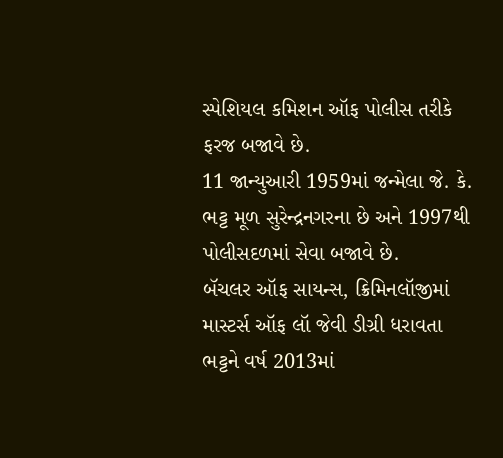સ્પેશિયલ કમિશન ઑફ પોલીસ તરીકે ફરજ બજાવે છે.
11 જાન્યુઆરી 1959માં જન્મેલા જે. કે. ભટ્ટ મૂળ સુરેન્દ્રનગરના છે અને 1997થી પોલીસદળમાં સેવા બજાવે છે.
બૅચલર ઑફ સાયન્સ, ક્રિમિનલૉજીમાં માસ્ટર્સ ઑફ લૉ જેવી ડીગ્રી ધરાવતા ભટ્ટને વર્ષ 2013માં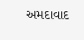અમદાવાદ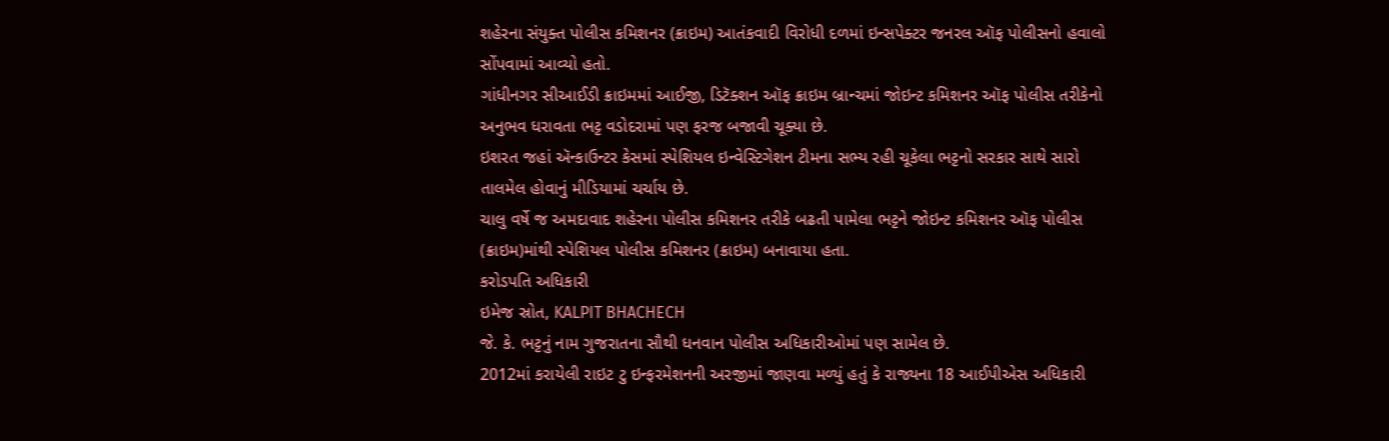શહેરના સંયુક્ત પોલીસ કમિશનર (ક્રાઇમ) આતંકવાદી વિરોધી દળમાં ઇન્સપેક્ટર જનરલ ઑફ પોલીસનો હવાલો સોંપવામાં આવ્યો હતો.
ગાંધીનગર સીઆઈડી ક્રાઇમમાં આઈજી, ડિટૅક્શન ઑફ ક્રાઇમ બ્રાન્ચમાં જોઇન્ટ કમિશનર ઑફ પોલીસ તરીકેનો અનુભવ ધરાવતા ભટ્ટ વડોદરામાં પણ ફરજ બજાવી ચૂક્યા છે.
ઇશરત જહાં ઍન્કાઉન્ટર કેસમાં સ્પેશિયલ ઇન્વેસ્ટિગેશન ટીમના સભ્ય રહી ચૂકેલા ભટ્ટનો સરકાર સાથે સારો તાલમેલ હોવાનું મીડિયામાં ચર્ચાય છે.
ચાલુ વર્ષે જ અમદાવાદ શહેરના પોલીસ કમિશનર તરીકે બઢતી પામેલા ભટ્ટને જોઇન્ટ કમિશનર ઑફ પોલીસ (ક્રાઇમ)માંથી સ્પેશિયલ પોલીસ કમિશનર (ક્રાઇમ) બનાવાયા હતા.
કરોડપતિ અધિકારી
ઇમેજ સ્રોત, KALPIT BHACHECH
જે. કે. ભટ્ટનું નામ ગુજરાતના સૌથી ધનવાન પોલીસ અધિકારીઓમાં પણ સામેલ છે.
2012માં કરાયેલી રાઇટ ટુ ઇન્ફરમેશનની અરજીમાં જાણવા મળ્યું હતું કે રાજ્યના 18 આઈપીએસ અધિકારી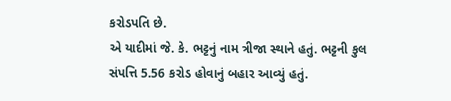કરોડપતિ છે.
એ યાદીમાં જે. કે. ભટ્ટનું નામ ત્રીજા સ્થાને હતું. ભટ્ટની કુલ સંપત્તિ 5.56 કરોડ હોવાનું બહાર આવ્યું હતું.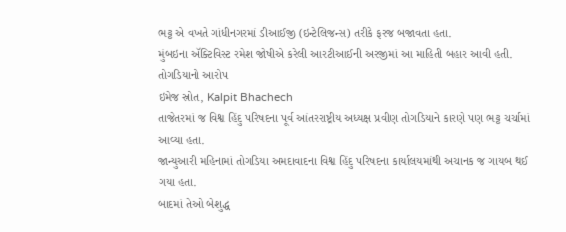ભટ્ટ એ વખતે ગાંધીનગરમાં ડીઆઈજી (ઇન્ટેલિજન્સ) તરીકે ફરજ બજાવતા હતા.
મુંબઇના ઍક્ટિવિસ્ટ રમેશ જોષીએ કરેલી આરટીઆઈની અરજીમાં આ માહિતી બહાર આવી હતી.
તોગડિયાનો આરોપ
ઇમેજ સ્રોત, Kalpit Bhachech
તાજેતરમાં જ વિશ્વ હિંદુ પરિષદના પૂર્વ આંતરરાષ્ટ્રીય અધ્યક્ષ પ્રવીણ તોગડિયાને કારણે પણ ભટ્ટ ચર્ચામાં આવ્યા હતા.
જાન્યુઆરી મહિનામાં તોગડિયા અમદાવાદના વિશ્વ હિંદુ પરિષદના કાર્યાલયમાંથી અચાનક જ ગાયબ થઈ ગયા હતા.
બાદમાં તેઓ બેશુદ્ધ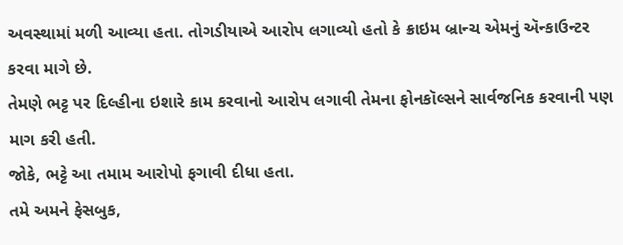અવસ્થામાં મળી આવ્યા હતા. તોગડીયાએ આરોપ લગાવ્યો હતો કે ક્રાઇમ બ્રાન્ચ એમનું ઍન્કાઉન્ટર કરવા માગે છે.
તેમણે ભટ્ટ પર દિલ્હીના ઇશારે કામ કરવાનો આરોપ લગાવી તેમના ફોનકૉલ્સને સાર્વજનિક કરવાની પણ માગ કરી હતી.
જોકે, ભટ્ટે આ તમામ આરોપો ફગાવી દીધા હતા.
તમે અમને ફેસબુક,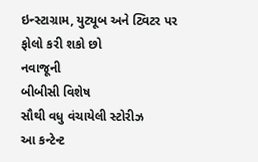ઇન્સ્ટાગ્રામ, યુટ્યૂબ અને ટ્વિટર પર ફોલો કરી શકો છો
નવાજૂની
બીબીસી વિશેષ
સૌથી વધુ વંચાયેલી સ્ટોરીઝ
આ કન્ટેન્ટ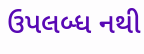ઉપલબ્ધ નથી